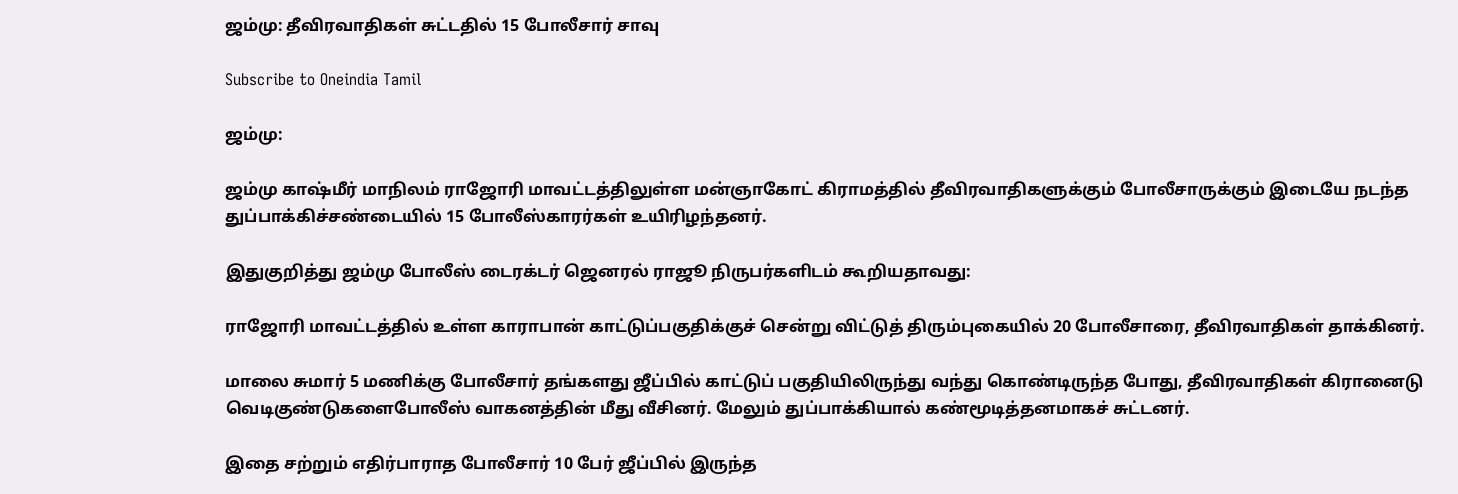ஜம்மு: தீவிரவாதிகள் சுட்டதில் 15 போலீசார் சாவு

Subscribe to Oneindia Tamil

ஜம்மு:

ஜம்மு காஷ்மீர் மாநிலம் ராஜோரி மாவட்டத்திலுள்ள மன்ஞாகோட் கிராமத்தில் தீவிரவாதிகளுக்கும் போலீசாருக்கும் இடையே நடந்த துப்பாக்கிச்சண்டையில் 15 போலீஸ்காரர்கள் உயிரிழந்தனர்.

இதுகுறித்து ஜம்மு போலீஸ் டைரக்டர் ஜெனரல் ராஜூ நிருபர்களிடம் கூறியதாவது:

ராஜோரி மாவட்டத்தில் உள்ள காராபான் காட்டுப்பகுதிக்குச் சென்று விட்டுத் திரும்புகையில் 20 போலீசாரை, தீவிரவாதிகள் தாக்கினர்.

மாலை சுமார் 5 மணிக்கு போலீசார் தங்களது ஜீப்பில் காட்டுப் பகுதியிலிருந்து வந்து கொண்டிருந்த போது, தீவிரவாதிகள் கிரானைடு வெடிகுண்டுகளைபோலீஸ் வாகனத்தின் மீது வீசினர். மேலும் துப்பாக்கியால் கண்மூடித்தனமாகச் சுட்டனர்.

இதை சற்றும் எதிர்பாராத போலீசார் 10 பேர் ஜீப்பில் இருந்த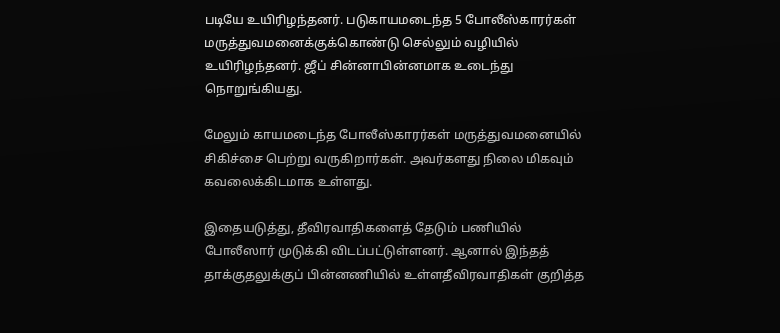படியே உயிரிழந்தனர். படுகாயமடைந்த 5 போலீஸ்காரர்கள் மருத்துவமனைக்குக்கொண்டு செல்லும் வழியில் உயிரிழந்தனர். ஜீப் சின்னாபின்னமாக உடைந்து நொறுங்கியது.

மேலும் காயமடைந்த போலீஸ்காரர்கள் மருத்துவமனையில் சிகிச்சை பெற்று வருகிறார்கள். அவர்களது நிலை மிகவும் கவலைக்கிடமாக உள்ளது.

இதையடுத்து, தீவிரவாதிகளைத் தேடும் பணியில் போலீஸார் முடுக்கி விடப்பட்டுள்ளனர். ஆனால் இந்தத் தாக்குதலுக்குப் பின்னணியில் உள்ளதீவிரவாதிகள் குறித்த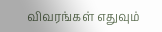விவரங்கள் எதுவும்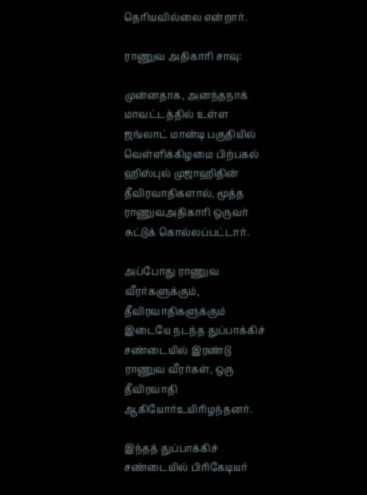தெரியவில்லை என்றார்.

ராணுவ அதிகாரி சாவு:

முன்னதாக, அனந்தநாக் மாவட்டத்தில் உள்ள ஜங்லாட் மான்டி பகுதியில் வெள்ளிக்கிழமை பிற்பகல் ஹிஸ்புல் முஜாஹிதின் தீவிரவாதிகளால், மூத்த ராணுவஅதிகாரி ஒருவர் சுட்டுக் கொல்லப்பட்டார்.

அப்போது ராணுவ வீரர்களுக்கும், தீவிரவாதிகளுக்கும் இடையே நடந்த துப்பாக்கிச் சண்டையில் இரண்டு ராணுவ வீரர்கள், ஒரு தீவிரவாதி ஆகியோர்உயிரிழந்தனர்.

இந்தத் துப்பாக்கிச் சண்டையில் பிரிகேடியர்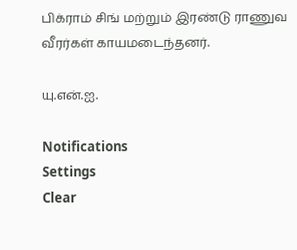பிக்ராம் சிங் மற்றும் இரண்டு ராணுவ வீரர்கள் காயமடைந்தனர்.

யு.என்.ஐ.

Notifications
Settings
Clear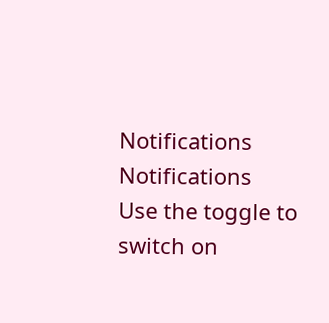Notifications
Notifications
Use the toggle to switch on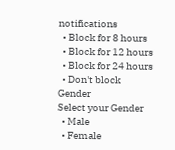notifications
  • Block for 8 hours
  • Block for 12 hours
  • Block for 24 hours
  • Don't block
Gender
Select your Gender
  • Male
  • Female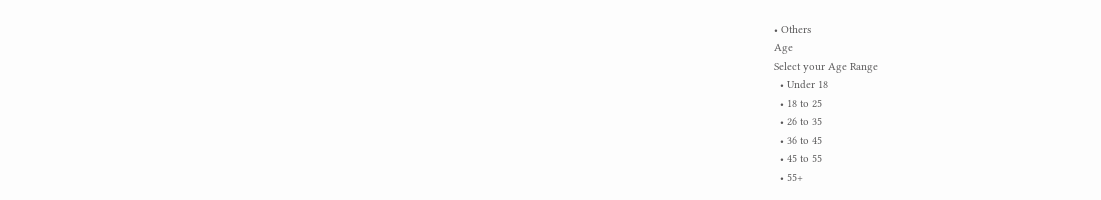• Others
Age
Select your Age Range
  • Under 18
  • 18 to 25
  • 26 to 35
  • 36 to 45
  • 45 to 55
  • 55+